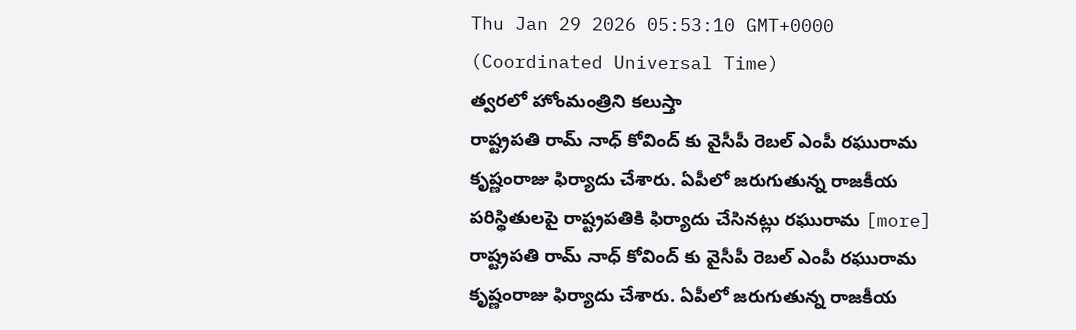Thu Jan 29 2026 05:53:10 GMT+0000 (Coordinated Universal Time)
త్వరలో హోంమంత్రిని కలుస్తా
రాష్ట్రపతి రామ్ నాధ్ కోవింద్ కు వైసీపీ రెబల్ ఎంపీ రఘురామ కృష్ణంరాజు ఫిర్యాదు చేశారు. ఏపీలో జరుగుతున్న రాజకీయ పరిస్థితులపై రాష్ట్రపతికి ఫిర్యాదు చేసినట్లు రఘురామ [more]
రాష్ట్రపతి రామ్ నాధ్ కోవింద్ కు వైసీపీ రెబల్ ఎంపీ రఘురామ కృష్ణంరాజు ఫిర్యాదు చేశారు. ఏపీలో జరుగుతున్న రాజకీయ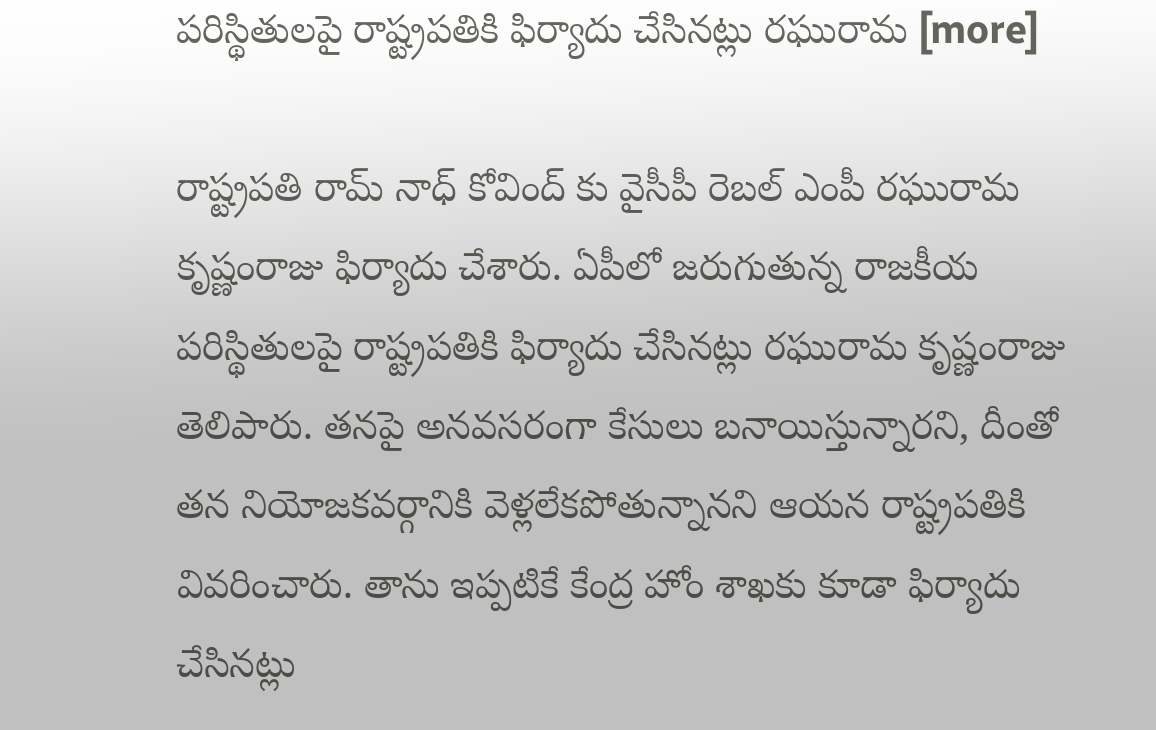పరిస్థితులపై రాష్ట్రపతికి ఫిర్యాదు చేసినట్లు రఘురామ [more]

రాష్ట్రపతి రామ్ నాధ్ కోవింద్ కు వైసీపీ రెబల్ ఎంపీ రఘురామ కృష్ణంరాజు ఫిర్యాదు చేశారు. ఏపీలో జరుగుతున్న రాజకీయ పరిస్థితులపై రాష్ట్రపతికి ఫిర్యాదు చేసినట్లు రఘురామ కృష్ణంరాజు తెలిపారు. తనపై అనవసరంగా కేసులు బనాయిస్తున్నారని, దీంతో తన నియోజకవర్గానికి వెళ్లలేకపోతున్నానని ఆయన రాష్ట్రపతికి వివరించారు. తాను ఇప్పటికే కేంద్ర హోం శాఖకు కూడా ఫిర్యాదు చేసినట్లు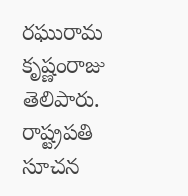రఘురామ కృష్ణంరాజు తెలిపారు. రాష్ట్రపతి సూచన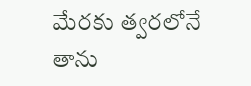మేరకు త్వరలోనే తాను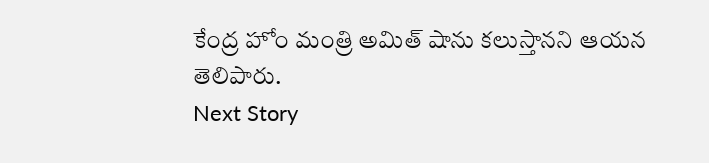కేంద్ర హోం మంత్రి అమిత్ షాను కలుస్తానని ఆయన తెలిపారు.
Next Story